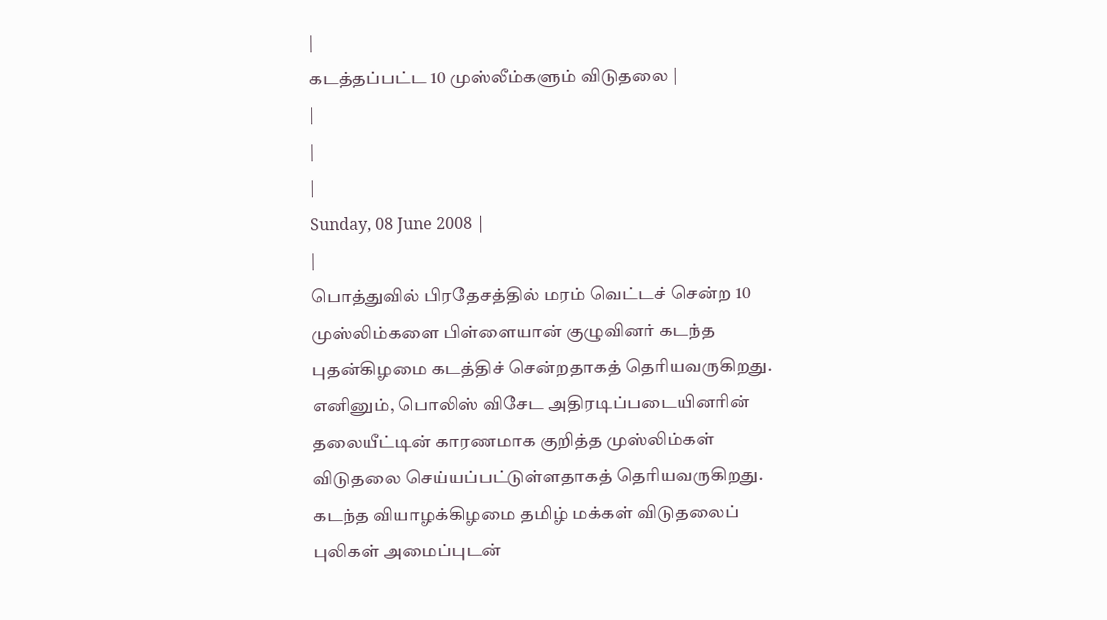|
கடத்தப்பட்ட 10 முஸ்லீம்களும் விடுதலை |
|
|
|
Sunday, 08 June 2008 |
|
பொத்துவில் பிரதேசத்தில் மரம் வெட்டச் சென்ற 10 முஸ்லிம்களை பிள்ளையான் குழுவினர் கடந்த புதன்கிழமை கடத்திச் சென்றதாகத் தெரியவருகிறது.
எனினும், பொலிஸ் விசேட அதிரடிப்படையினரின் தலையீட்டின் காரணமாக குறித்த முஸ்லிம்கள் விடுதலை செய்யப்பட்டுள்ளதாகத் தெரியவருகிறது.
கடந்த வியாழக்கிழமை தமிழ் மக்கள் விடுதலைப் புலிகள் அமைப்புடன்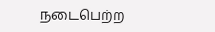நடைபெற்ற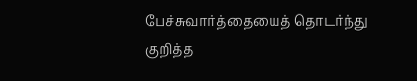பேச்சுவார்த்தையைத் தொடர்ந்து குறித்த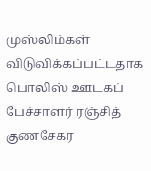முஸ்லிம்கள் விடுவிக்கப்பட்டதாக பொலிஸ் ஊடகப் பேச்சாளர் ரஞ்சித் குணசேகர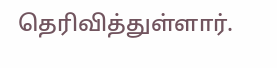தெரிவித்துள்ளார்.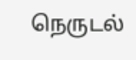நெருடல்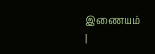இணையம்
|